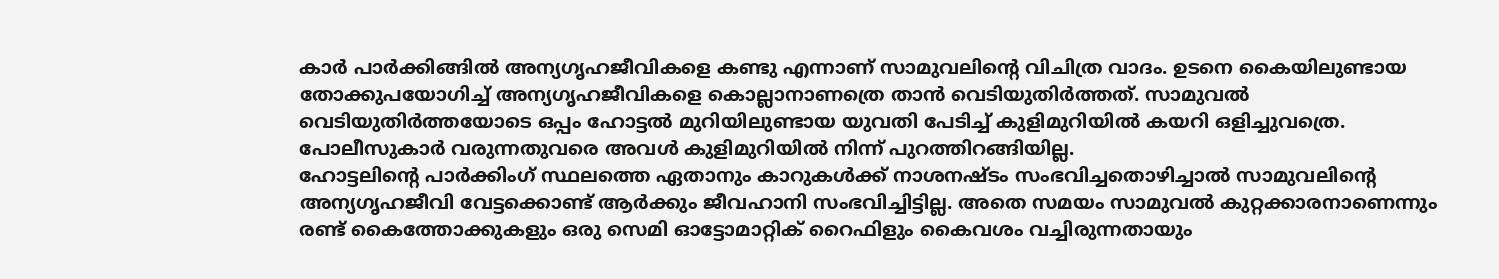കാർ പാർക്കിങ്ങിൽ അന്യഗൃഹജീവികളെ കണ്ടു എന്നാണ് സാമുവലിന്റെ വിചിത്ര വാദം. ഉടനെ കൈയിലുണ്ടായ തോക്കുപയോഗിച്ച് അന്യഗൃഹജീവികളെ കൊല്ലാനാണത്രെ താൻ വെടിയുതിർത്തത്. സാമുവൽ വെടിയുതിർത്തയോടെ ഒപ്പം ഹോട്ടൽ മുറിയിലുണ്ടായ യുവതി പേടിച്ച് കുളിമുറിയിൽ കയറി ഒളിച്ചുവത്രെ. പോലീസുകാർ വരുന്നതുവരെ അവൾ കുളിമുറിയിൽ നിന്ന് പുറത്തിറങ്ങിയില്ല.
ഹോട്ടലിന്റെ പാർക്കിംഗ് സ്ഥലത്തെ ഏതാനും കാറുകൾക്ക് നാശനഷ്ടം സംഭവിച്ചതൊഴിച്ചാൽ സാമുവലിന്റെ അന്യഗൃഹജീവി വേട്ടക്കൊണ്ട് ആർക്കും ജീവഹാനി സംഭവിച്ചിട്ടില്ല. അതെ സമയം സാമുവൽ കുറ്റക്കാരനാണെന്നും രണ്ട് കൈത്തോക്കുകളും ഒരു സെമി ഓട്ടോമാറ്റിക് റൈഫിളും കൈവശം വച്ചിരുന്നതായും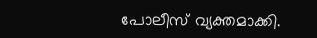പോലീസ് വ്യക്തമാക്കി.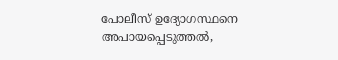പോലീസ് ഉദ്യോഗസ്ഥനെ അപായപ്പെടുത്തൽ,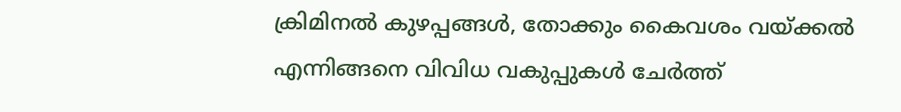ക്രിമിനൽ കുഴപ്പങ്ങൾ, തോക്കും കൈവശം വയ്ക്കൽ എന്നിങ്ങനെ വിവിധ വകുപ്പുകൾ ചേർത്ത്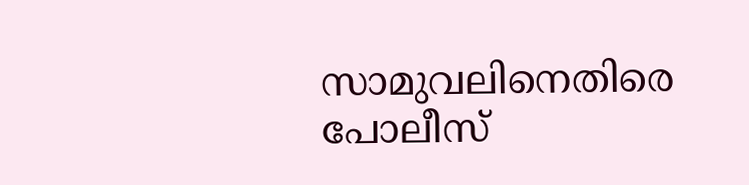സാമുവലിനെതിരെ പോലീസ്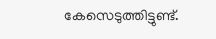കേസെടുത്തിട്ടുണ്ട്.